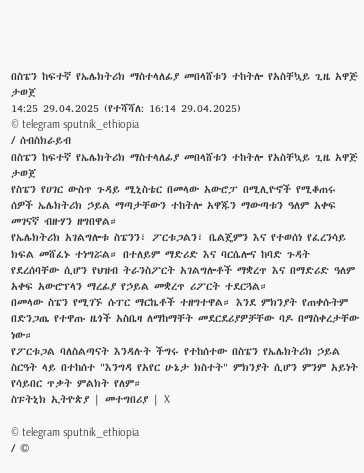በስፔን ከፍተኛ የኤሌክትሪክ ማስተላለፊያ መበላሸቱን ተከትሎ የአስቸኳይ ጊዜ አዋጅ ታወጀ
14:25 29.04.2025 (የተሻሻለ: 16:14 29.04.2025)
© telegram sputnik_ethiopia
/ ሰብስክራይብ
በስፔን ከፍተኛ የኤሌክትሪክ ማስተላለፊያ መበላሸቱን ተከትሎ የአስቸኳይ ጊዜ አዋጅ ታወጀ
የስፔን የሀገር ውስጥ ጉዳይ ሚኒስቴር በመላው አውሮፓ በሚሊዮኖች የሚቆጠሩ ሰዎች ኤሌክትሪክ ኃይል ማጣታቸውን ተከትሎ አዋጁን ማውጣቱን ዓለም አቀፍ መገናኛ ብዙሃን ዘግበዋል።
የኤሌክትሪክ አገልግሎቱ ስፔንን፣ ፖርቱጋልን፣ ቤልጄምን እና የተወሰነ የፈረንሳይ ክፍል መሸፈኑ ተነግሯል። በተለይም ማድሪድ እና ባርሴሎና ከባድ ጉዳት የደረሰባቸው ሲሆን የህዝብ ትራንስፖርት አገልግሎቶች ማቋረጥ እና በማድሪድ ዓለም አቀፍ አውሮፕላን ማረፊያ የኃይል መቋረጥ ሪፖርት ተደርጓል።
በመላው ስፔን የሚገኙ ሱፐር ማርኬቶች ተዘግተዋል። እንደ ምክንያት የጠቀሱትም በድንጋጤ የተዋጡ ዜጎች አስቤዛ ለማከማቸት መደርደሪያዎቻቸው ባዶ በማስቀረታቸው ነው።
የፖርቱጋል ባለስልጣናት እንዳሉት ችግሩ የተከሰተው በስፔን የኤሌክትሪክ ኃይል ስርዓት ላይ በተከሰተ "እንግዳ የአየር ሁኔታ ክስተት" ምክንያት ሲሆን ምንም አይነት የሳይበር ጥቃት ምልክት የለም።
ስፑትኒክ ኢትዮጵያ | መተግበሪያ | X

© telegram sputnik_ethiopia
/ ©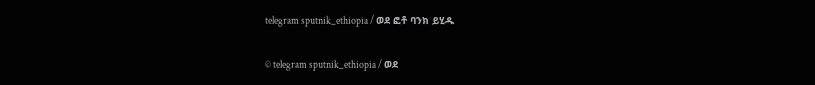telegram sputnik_ethiopia / ወደ ፎቶ ባንክ ይሂዱ

© telegram sputnik_ethiopia / ወደ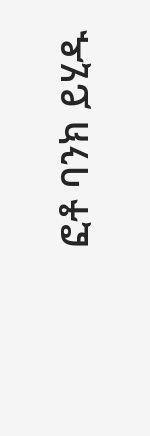ፎቶ ባንክ ይሂዱ